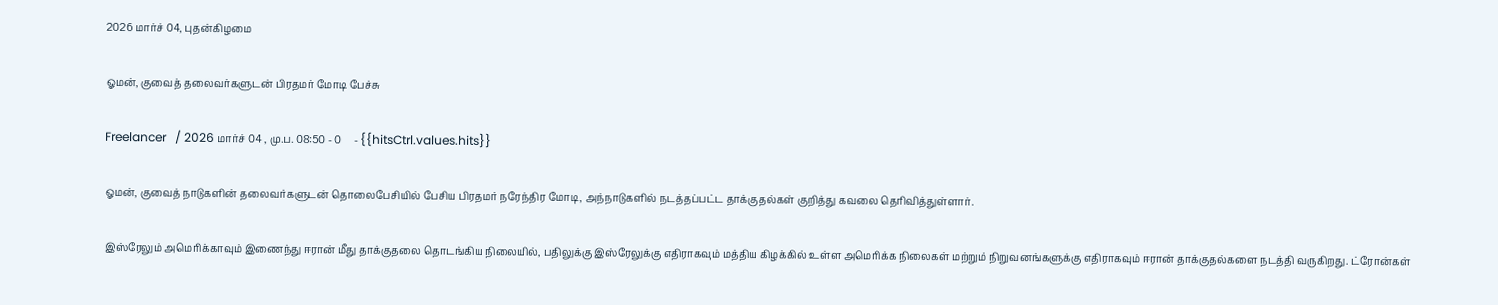2026 மார்ச் 04, புதன்கிழமை

ஓமன், குவைத் தலைவர்களுடன் பிரதமர் மோடி பேச்சு

Freelancer   / 2026 மார்ச் 04 , மு.ப. 08:50 - 0     - {{hitsCtrl.values.hits}}

ஓமன், குவைத் நாடுகளின் தலைவர்களுடன் தொலைபேசியில் பேசிய பிரதமர் நரேந்திர மோடி, அந்நாடுகளில் நடத்தப்பட்ட தாக்குதல்கள் குறித்து கவலை தெரிவித்துள்ளார்.

இஸ்ரேலும் அமெரிக்காவும் இணைந்து ஈரான் மீது தாக்குதலை தொடங்கிய நிலையில், பதிலுக்கு இஸ்ரேலுக்கு எதிராகவும் மத்திய கிழக்கில் உள்ள அமெரிக்க நிலைகள் மற்றும் நிறுவனங்களுக்கு எதிராகவும் ஈரான் தாக்குதல்களை நடத்தி வருகிறது. ட்ரோன்கள்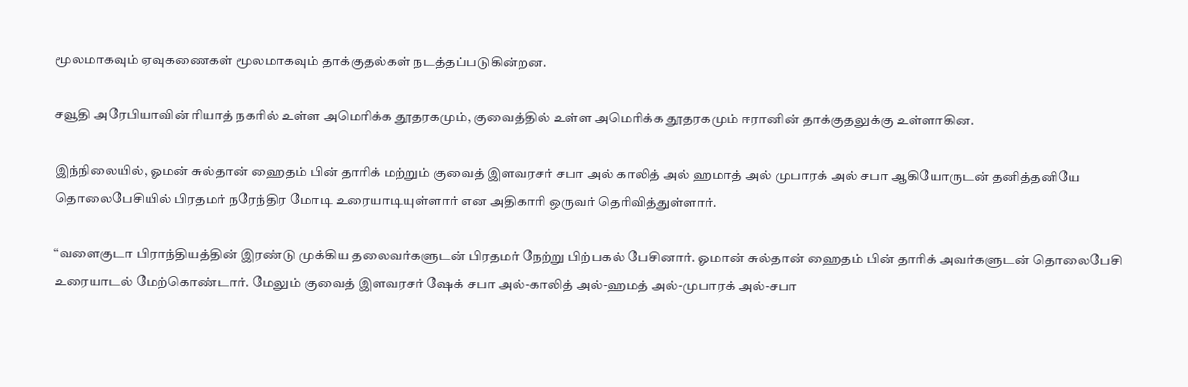மூலமாகவும் ஏவுகணைகள் மூலமாகவும் தாக்குதல்கள் நடத்தப்படுகின்றன.

சவூதி அரேபியாவின் ரியாத் நகரில் உள்ள அமெரிக்க தூதரகமும், குவைத்தில் உள்ள அமெரிக்க தூதரகமும் ஈரானின் தாக்குதலுக்கு உள்ளாகின.

இந்நிலையில், ஓமன் சுல்தான் ஹைதம் பின் தாரிக் மற்றும் குவைத் இளவரசர் சபா அல் காலித் அல் ஹமாத் அல் முபாரக் அல் சபா ஆகியோருடன் தனித்தனியே தொலைபேசியில் பிரதமர் நரேந்திர மோடி உரையாடியுள்ளார் என அதிகாரி ஒருவர் தெரிவித்துள்ளார்.

“வளைகுடா பிராந்தியத்தின் இரண்டு முக்கிய தலைவர்களுடன் பிரதமர் நேற்று பிற்பகல் பேசினார். ஓமான் சுல்தான் ஹைதம் பின் தாரிக் அவர்களுடன் தொலைபேசி உரையாடல் மேற்கொண்டார். மேலும் குவைத் இளவரசர் ஷேக் சபா அல்-காலித் அல்-ஹமத் அல்-முபாரக் அல்-சபா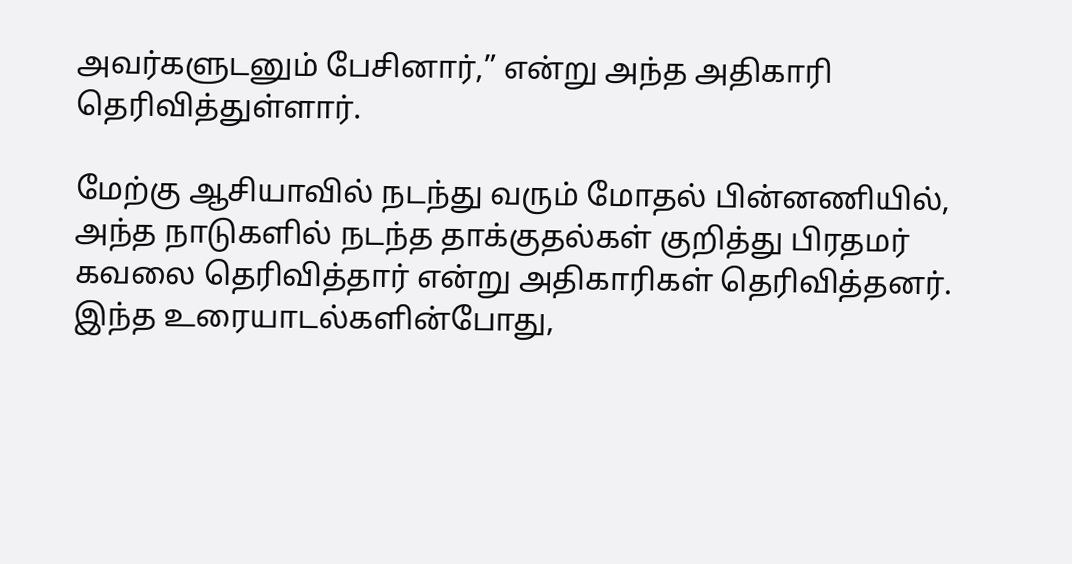அவர்களுடனும் பேசினார்,” என்று அந்த அதிகாரி தெரிவித்துள்ளார்.

மேற்கு ஆசியாவில் நடந்து வரும் மோதல் பின்னணியில், அந்த நாடுகளில் நடந்த தாக்குதல்கள் குறித்து பிரதமர் கவலை தெரிவித்தார் என்று அதிகாரிகள் தெரிவித்தனர். இந்த உரையாடல்களின்போது,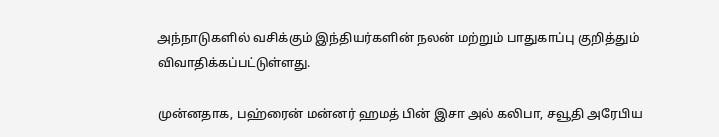அந்நாடுகளில் வசிக்கும் இந்தியர்களின் நலன் மற்றும் பாதுகாப்பு குறித்தும் விவாதிக்கப்பட்டுள்ளது.

முன்னதாக, பஹ்ரைன் மன்னர் ஹமத் பின் இசா அல் கலிபா, சவூதி அரேபிய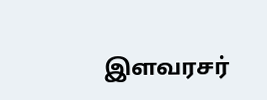இளவரசர்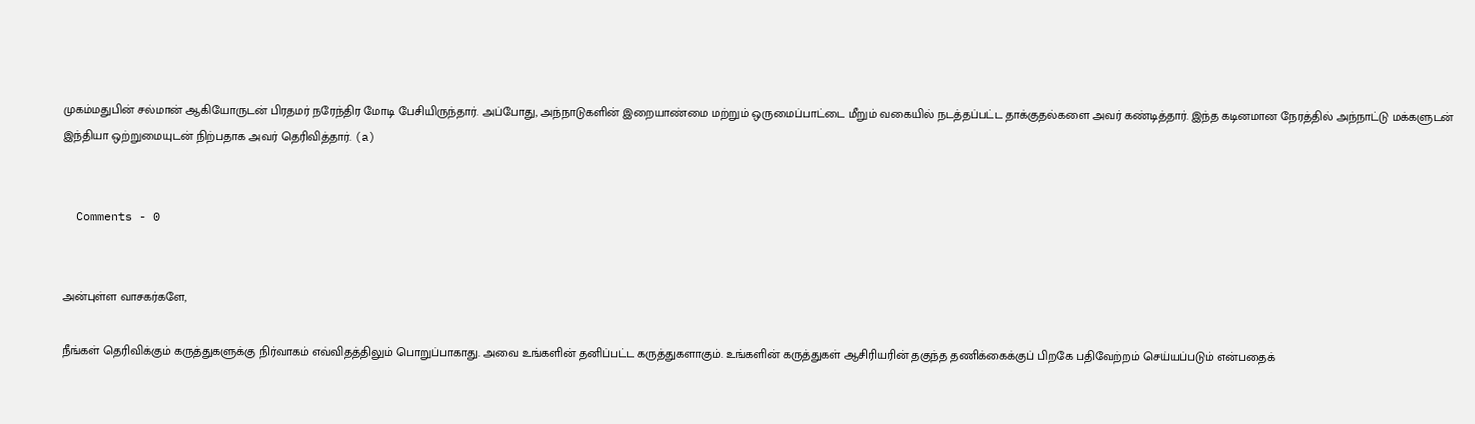முகம்மதுபின் சல்மான் ஆகியோருடன் பிரதமர் நரேந்திர மோடி பேசியிருந்தார். அப்போது, அந்நாடுகளின் இறையாண்மை மற்றும் ஒருமைப்பாட்டை மீறும் வகையில் நடத்தப்பட்ட தாக்குதல்களை அவர் கண்டித்தார். இந்த கடினமான நேரத்தில் அந்நாட்டு மக்களுடன் இந்தியா ஒற்றுமையுடன் நிற்பதாக அவர் தெரிவித்தார். (a)


  Comments - 0


அன்புள்ள வாசகர்களே,

நீங்கள் தெரிவிக்கும் கருத்துகளுக்கு நிர்வாகம் எவ்விதத்திலும் பொறுப்பாகாது. அவை உங்களின் தனிப்பட்ட கருத்துகளாகும். உங்களின் கருத்துகள் ஆசிரியரின் தகுந்த தணிக்கைக்குப் பிறகே பதிவேற்றம் செய்யப்படும் என்பதைக்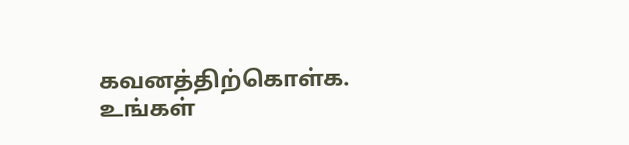கவனத்திற்கொள்க. உங்கள்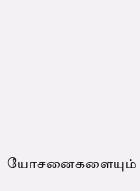யோசனைகளையும்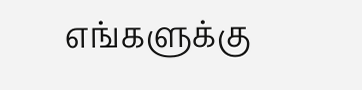எங்களுக்கு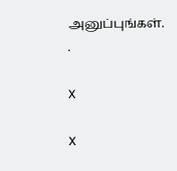அனுப்புங்கள். .

X

X